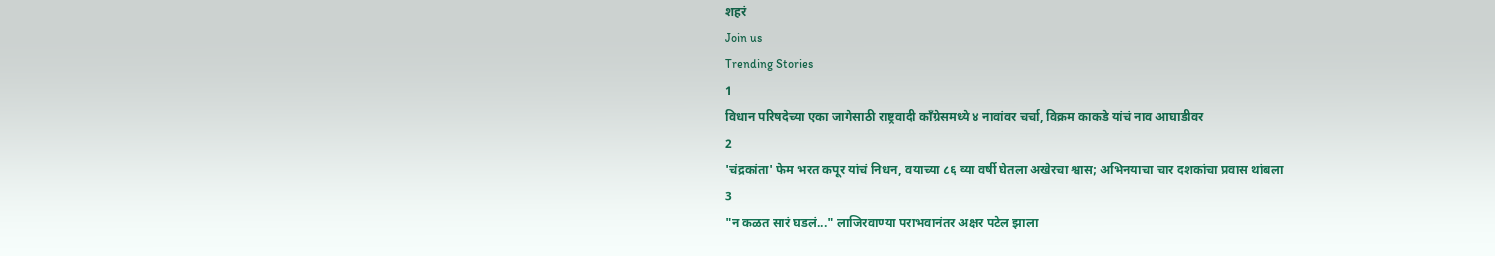शहरं
Join us
Trending Stories
1
विधान परिषदेच्या एका जागेसाठी राष्ट्रवादी काँग्रेसमध्ये ४ नावांवर चर्चा, विक्रम काकडे यांचं नाव आघाडीवर
2
'चंद्रकांता' फेम भरत कपूर यांचं निधन, वयाच्या ८६ व्या वर्षी घेतला अखेरचा श्वास; अभिनयाचा चार दशकांचा प्रवास थांबला
3
"न कळत सारं घडलं..." लाजिरवाण्या पराभवानंतर अक्षर पटेल झाला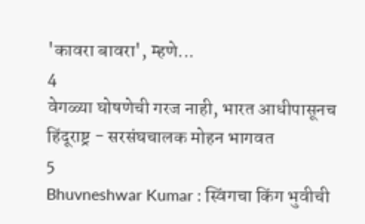'कावरा बावरा', म्हणे...
4
वेगळ्या घोषणेची गरज नाही, भारत आधीपासूनच हिंदूराष्ट्र - सरसंघचालक मोहन भागवत
5
Bhuvneshwar Kumar : स्विंगचा किंग भुवीची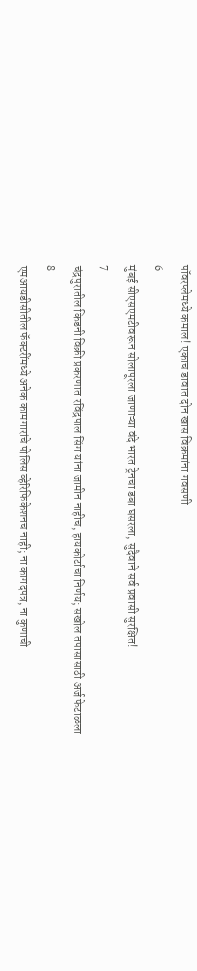पॉवरप्लेमध्ये कमाल! एकाच डावात दोन खास विक्रमांना गवसणी
6
मुंबई सीएसएमटीवरून सोलापूरला जाणाऱ्या वंदे भारत ट्रेनचा डबा घसरला, सुदैवाने सर्व प्रवासी सुरक्षित!
7
चंद्रपुरातील किडनी विक्री प्रकरणात रविंद्रपाल सिंग यांना जामीन नाहीच, हायकोर्टाचा निर्णय; सखोल तपासासाठी अर्ज फेटाळला
8
एमआयडीसीतील फॅक्टरींमध्ये अनेक कामगारांचे पोलिस व्हेरिफिकेशनच नाही; ना कागदपत्र, ना कुणाची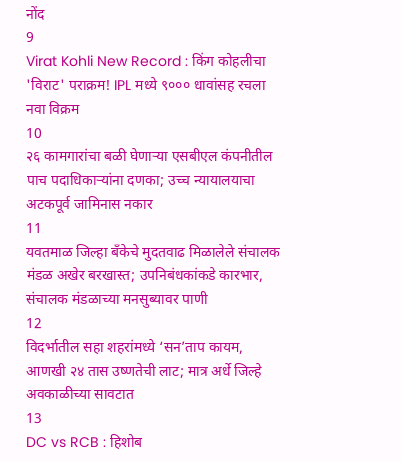नोंद
9
Virat Kohli New Record : किंग कोहलीचा 'विराट' पराक्रम! IPL मध्ये ९००० धावांसह रचला नवा विक्रम
10
२६ कामगारांचा बळी घेणाऱ्या एसबीएल कंपनीतील पाच पदाधिकाऱ्यांना दणका; उच्च न्यायालयाचा अटकपूर्व जामिनास नकार
11
यवतमाळ जिल्हा बँकेचे मुदतवाढ मिळालेले संचालक मंडळ अखेर बरखास्त; उपनिबंधकांकडे कारभार, संचालक मंडळाच्या मनसुब्यावर पाणी
12
विदर्भातील सहा शहरांमध्ये ‘सन’ताप कायम, आणखी २४ तास उष्णतेची लाट; मात्र अर्धे जिल्हे अवकाळीच्या सावटात
13
DC vs RCB : हिशोब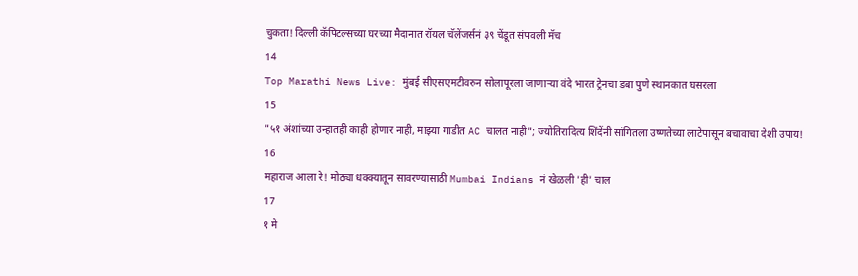चुकता! दिल्ली कॅपिटल्सच्या घरच्या मैदानात रॉयल चॅलेंजर्सनं ३९ चेंडूत संपवली मॅच
14
Top Marathi News Live: मुंबई सीएसएमटीवरुन सोलापूरला जाणाऱ्या वंदे भारत ट्रेनचा डबा पुणे स्थानकात घसरला
15
"५१ अंशांच्या उन्हातही काही होणार नाही, माझ्या गाडीत AC चालत नाही"; ज्योतिरादित्य शिंदेंनी सांगितला उष्णतेच्या लाटेपासून बचावाचा देशी उपाय!
16
महाराज आला रे! मोठ्या धक्क्यातून सावरण्यासाठी Mumbai Indians नं खेळली 'ही' चाल
17
१ मे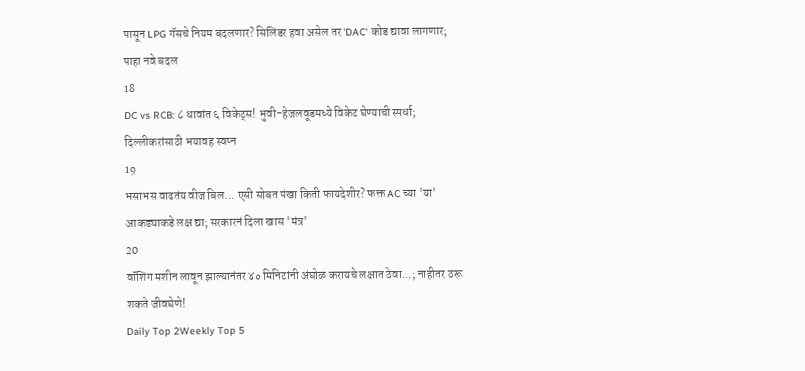पासून LPG गॅसचे नियम बदलणार? सिलिंडर हवा असेल तर 'DAC' कोड द्यावा लागणार; पाहा नवे बदल
18
DC vs RCB: ८ धावांत ६ विकेट्स! भुवी-हेजलवूडमध्ये विकेट घेण्याची स्पर्धा; दिल्लीकरांसाठी भयावह स्वप्न
19
भसाभस वाढतंय वीज बिल... एसी सोबत पंखा किती फायदेशीर? फक्त AC च्या 'या' आकड्याकडे लक्ष द्या; सरकारनं दिला खास 'मंत्र'
20
वॉशिंग मशीन लावून झाल्यानंतर ४० मिनिटांनी अंघोळ करायचे लक्षात ठेवा...; नाहीतर ठरू शकते जीवघेणे!
Daily Top 2Weekly Top 5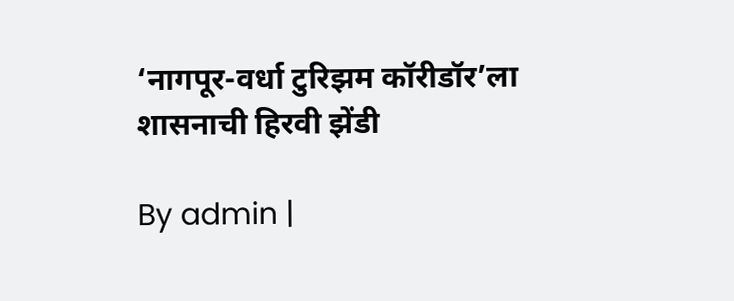‘नागपूर-वर्धा टुरिझम कॉरीडॉर’ला शासनाची हिरवी झेंडी

By admin |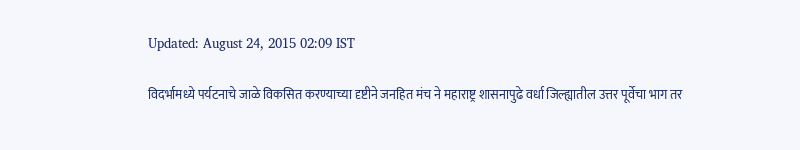Updated: August 24, 2015 02:09 IST

विदर्भामध्ये पर्यटनाचे जाळे विकसित करण्याच्या दृष्टीने जनहित मंच ने महाराष्ट्र शासनापुढे वर्धा जिल्ह्यातील उत्तर पूर्वेचा भाग तर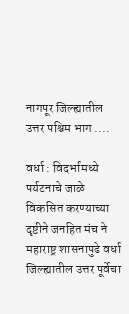नागपूर जिल्ह्यातील उत्तर पश्चिम भाग ....

वर्धा : विदर्भामध्ये पर्यटनाचे जाळे विकसित करण्याच्या दृष्टीने जनहित मंच ने महाराष्ट्र शासनापुढे वर्धा जिल्ह्यातील उत्तर पूर्वेचा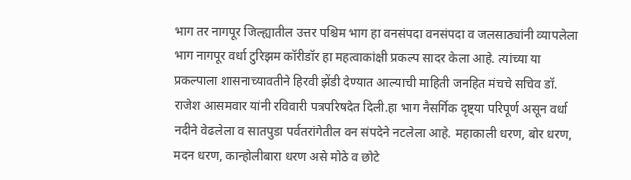भाग तर नागपूर जिल्ह्यातील उत्तर पश्चिम भाग हा वनसंपदा वनसंपदा व जलसाठ्यांनी व्यापलेला भाग नागपूर वर्धा टुरिझम कॉरीडॉर हा महत्वाकांक्षी प्रकल्प सादर केला आहे. त्यांच्या या प्रकल्पाला शासनाच्यावतीने हिरवी झेंडी देण्यात आल्याची माहिती जनहित मंचचे सचिव डॉ. राजेश आसमवार यांनी रविवारी पत्रपरिषदेत दिली.हा भाग नैसर्गिक दृष्ट्या परिपूर्ण असून वर्धा नदीने वेढलेला व सातपुडा पर्वतरांगेतील वन संपदेने नटलेला आहे. महाकाली धरण, बोर धरण, मदन धरण, कान्होलीबारा धरण असे मोठे व छोटे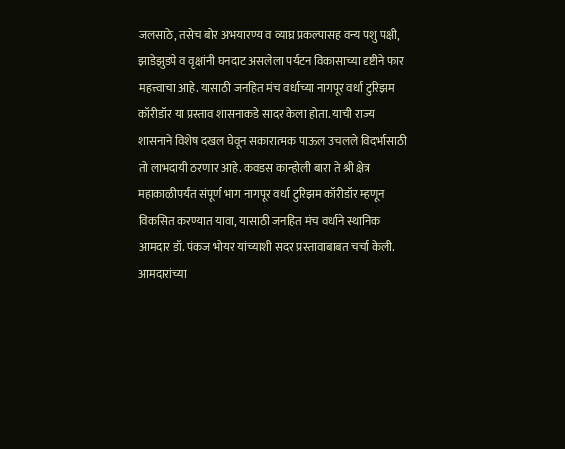जलसाठे, तसेच बोर अभयारण्य व व्याघ्र प्रकल्पासह वन्य पशु पक्षी, झाडेझुडपे व वृक्षांनी घनदाट असलेला पर्यटन विकासाच्या दृष्टीने फार महत्त्वाचा आहे. यासाठी जनहित मंच वर्धाच्या नागपूर वर्धा टुरिझम कॉरीडॉर या प्रस्ताव शासनाकडे सादर केला होता. याची राज्य शासनाने विशेष दखल घेवून सकारात्मक पाऊल उचलले विदर्भासाठी तो लाभदायी ठरणार आहे. कवडस कान्होली बारा ते श्री क्षेत्र महाकाळीपर्यंत संपूर्ण भाग नागपूर वर्धा टुरिझम कॉरीडॉर म्हणून विकसित करण्यात यावा, यासाठी जनहित मंच वर्धाने स्थानिक आमदार डॉ. पंकज भोयर यांच्याशी सदर प्रस्तावाबाबत चर्चा केली. आमदारांच्या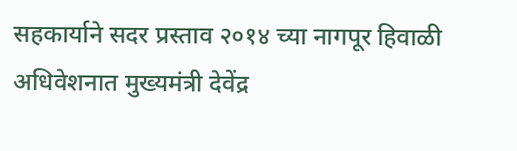सहकार्याने सदर प्रस्ताव २०१४ च्या नागपूर हिवाळी अधिवेशनात मुख्यमंत्री देवेंद्र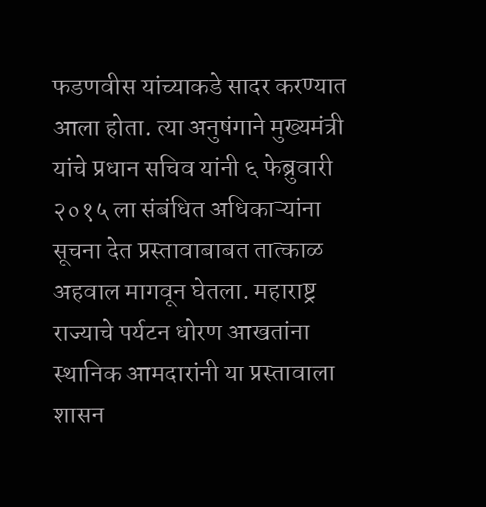फडणवीस यांच्याकडे सादर करण्यात आला होता. त्या अनुषंगाने मुख्यमंत्री यांचे प्रधान सचिव यांनी ६ फेब्रुवारी २०१५ ला संबंधित अधिकाऱ्यांना सूचना देत प्रस्तावाबाबत तात्काळ अहवाल मागवून घेतला. महाराष्ट्र राज्याचे पर्यटन धोरण आखतांना स्थानिक आमदारांनी या प्रस्तावाला शासन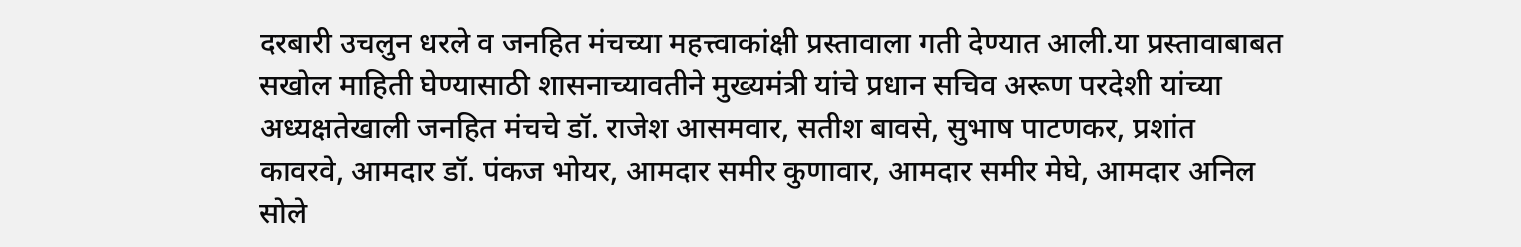दरबारी उचलुन धरले व जनहित मंचच्या महत्त्वाकांक्षी प्रस्तावाला गती देण्यात आली.या प्रस्तावाबाबत सखोल माहिती घेण्यासाठी शासनाच्यावतीने मुख्यमंत्री यांचे प्रधान सचिव अरूण परदेशी यांच्या अध्यक्षतेखाली जनहित मंचचे डॉ. राजेश आसमवार, सतीश बावसे, सुभाष पाटणकर, प्रशांत कावरवे, आमदार डॉ. पंकज भोयर, आमदार समीर कुणावार, आमदार समीर मेघे, आमदार अनिल सोले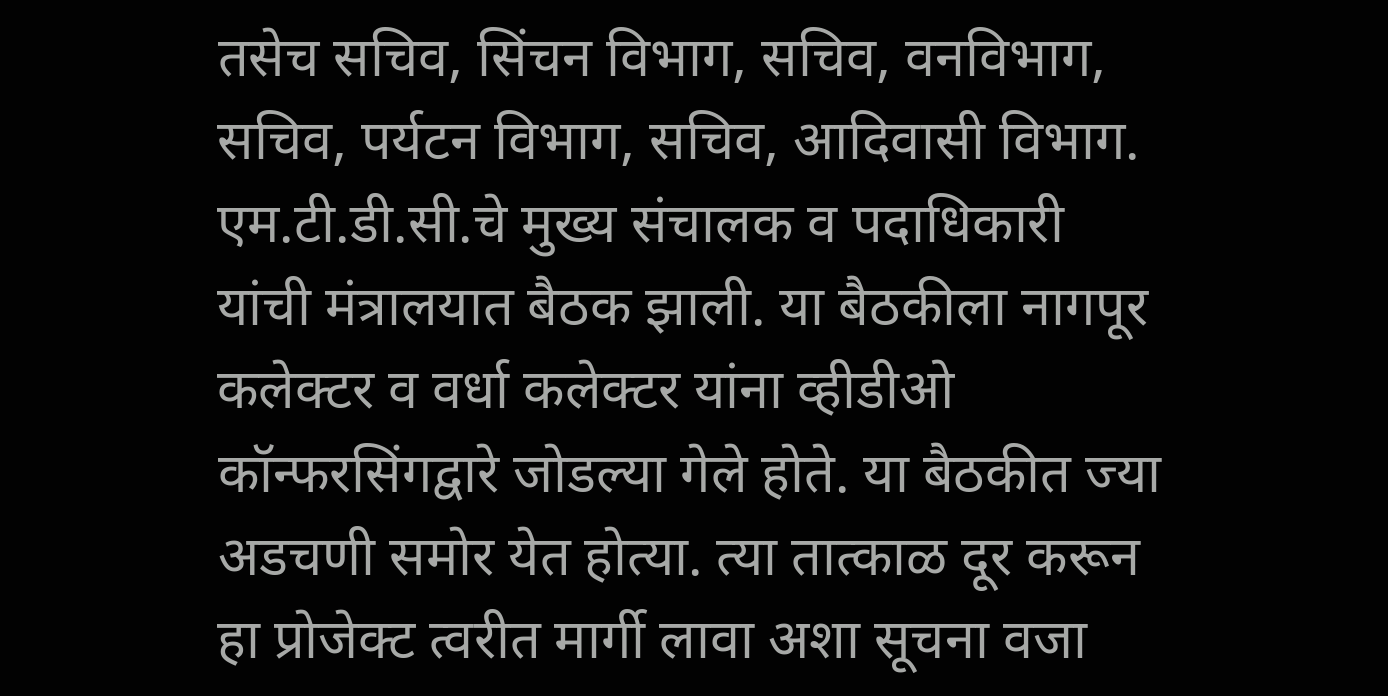तसेच सचिव, सिंचन विभाग, सचिव, वनविभाग, सचिव, पर्यटन विभाग, सचिव, आदिवासी विभाग. एम.टी.डी.सी.चे मुख्य संचालक व पदाधिकारी यांची मंत्रालयात बैठक झाली. या बैठकीला नागपूर कलेक्टर व वर्धा कलेक्टर यांना व्हीडीओ कॉन्फरसिंगद्वारे जोडल्या गेले होते. या बैठकीत ज्या अडचणी समोर येत होत्या. त्या तात्काळ दूर करून हा प्रोजेक्ट त्वरीत मार्गी लावा अशा सूचना वजा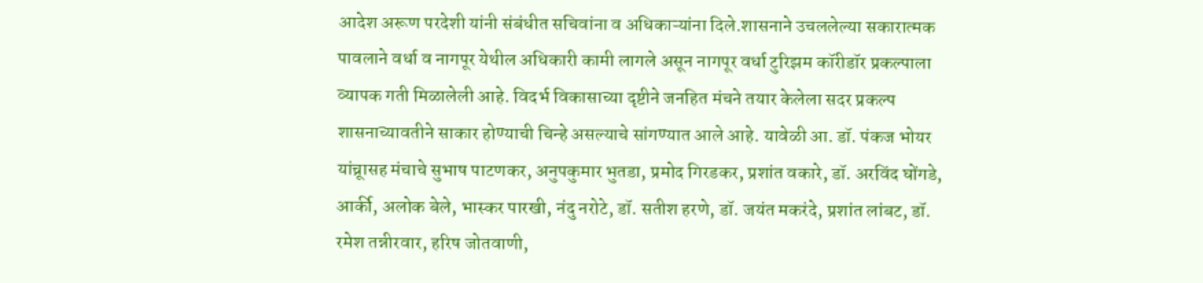आदेश अरूण परदेशी यांनी संबंधीत सचिवांना व अधिकाऱ्यांना दिले.शासनाने उचललेल्या सकारात्मक पावलाने वर्धा व नागपूर येथील अधिकारी कामी लागले असून नागपूर वर्धा टुरिझम कॉरीडॉर प्रकल्पाला व्यापक गती मिळालेली आहे. विदर्भ विकासाच्या दृष्टीने जनहित मंचने तयार केलेला सदर प्रकल्प शासनाच्यावतीने साकार होण्याची चिन्हे असल्याचे सांगण्यात आले आहे. यावेळी आ. डॉ. पंकज भोयर यांच्रूासह मंचाचे सुभाष पाटणकर, अनुपकुमार भुतडा, प्रमोद गिरडकर, प्रशांत वकारे, डॉ. अरविंद घोंगडे, आर्की, अलोक बेले, भास्कर पारखी, नंदु नरोटे, डॉ. सतीश हरणे, डॉ. जयंत मकरंदे, प्रशांत लांबट, डॉ. रमेश तन्नीरवार, हरिष जोतवाणी,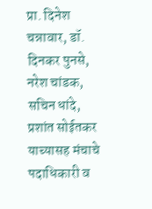प्रा. दिनेश चन्नावार, डॉ. दिनकर पुनसे, नरेश चांडक, सचिन धांदे, प्रशांत सोईतकर याच्यासह मंचाचे पदाधिकारी व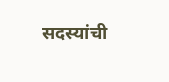सदस्यांची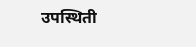उपस्थिती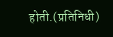होती.(प्रतिनिधी)